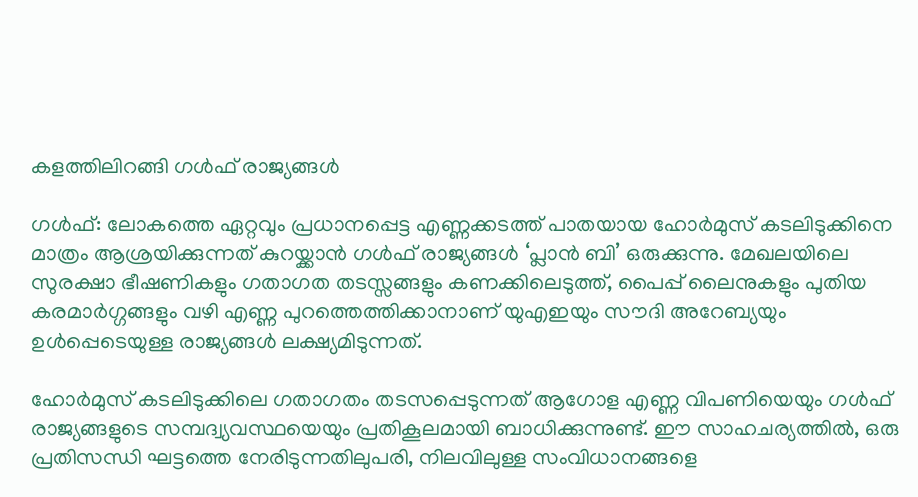കളത്തിലിറങ്ങി ഗള്‍ഫ് രാജ്യങ്ങള്‍

ഗള്‍ഫ്: ലോകത്തെ ഏറ്റവും പ്രധാനപ്പെട്ട എണ്ണക്കടത്ത് പാതയായ ഹോര്‍മുസ് കടലിടുക്കിനെ മാത്രം ആശ്രയിക്കുന്നത് കുറയ്ക്കാന്‍ ഗള്‍ഫ് രാജ്യങ്ങള്‍ ‘പ്ലാന്‍ ബി’ ഒരുക്കുന്നു. മേഖലയിലെ സുരക്ഷാ ഭീഷണികളും ഗതാഗത തടസ്സങ്ങളും കണക്കിലെടുത്ത്, പൈപ്പ് ലൈനുകളും പുതിയ കരമാര്‍ഗ്ഗങ്ങളും വഴി എണ്ണ പുറത്തെത്തിക്കാനാണ് യുഎഇയും സൗദി അറേബ്യയും ഉള്‍പ്പെടെയുള്ള രാജ്യങ്ങള്‍ ലക്ഷ്യമിടുന്നത്.

ഹോര്‍മുസ് കടലിടുക്കിലെ ഗതാഗതം തടസപ്പെടുന്നത് ആഗോള എണ്ണ വിപണിയെയും ഗള്‍ഫ് രാജ്യങ്ങളുടെ സമ്പദ്വ്യവസ്ഥയെയും പ്രതികൂലമായി ബാധിക്കുന്നുണ്ട്. ഈ സാഹചര്യത്തില്‍, ഒരു പ്രതിസന്ധി ഘട്ടത്തെ നേരിടുന്നതിലുപരി, നിലവിലുള്ള സംവിധാനങ്ങളെ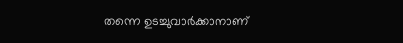തന്നെ ഉടച്ചുവാര്‍ക്കാനാണ്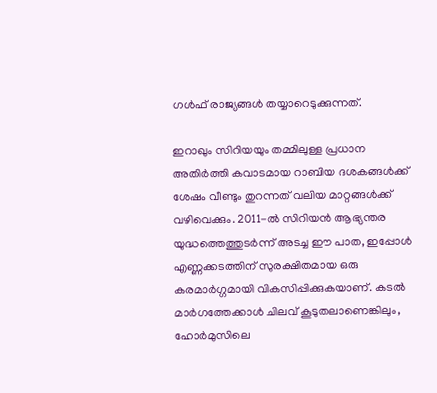ഗള്‍ഫ് രാജ്യങ്ങള്‍ തയ്യാറെടുക്കുന്നത്.

ഇറാഖും സിറിയയും തമ്മിലുള്ള പ്രധാന അതിര്‍ത്തി കവാടമായ റാബിയ ദശകങ്ങള്‍ക്ക് ശേഷം വീണ്ടും തുറന്നത് വലിയ മാറ്റങ്ങള്‍ക്ക് വഴിവെക്കും. 2011-ല്‍ സിറിയന്‍ ആഭ്യന്തര യുദ്ധത്തെത്തുടര്‍ന്ന് അടച്ച ഈ പാത, ഇപ്പോള്‍ എണ്ണക്കടത്തിന് സുരക്ഷിതമായ ഒരു കരമാര്‍ഗ്ഗമായി വികസിപ്പിക്കുകയാണ്. കടല്‍ മാര്‍ഗത്തേക്കാള്‍ ചിലവ് കൂടുതലാണെങ്കിലും, ഹോര്‍മുസിലെ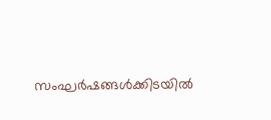സംഘര്‍ഷങ്ങള്‍ക്കിടയില്‍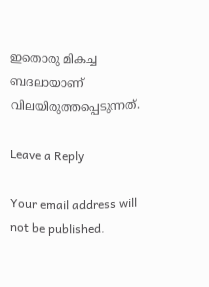ഇതൊരു മികച്ച ബദലായാണ് വിലയിരുത്തപ്പെടുന്നത്.

Leave a Reply

Your email address will not be published.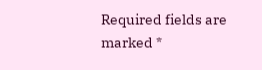Required fields are marked *